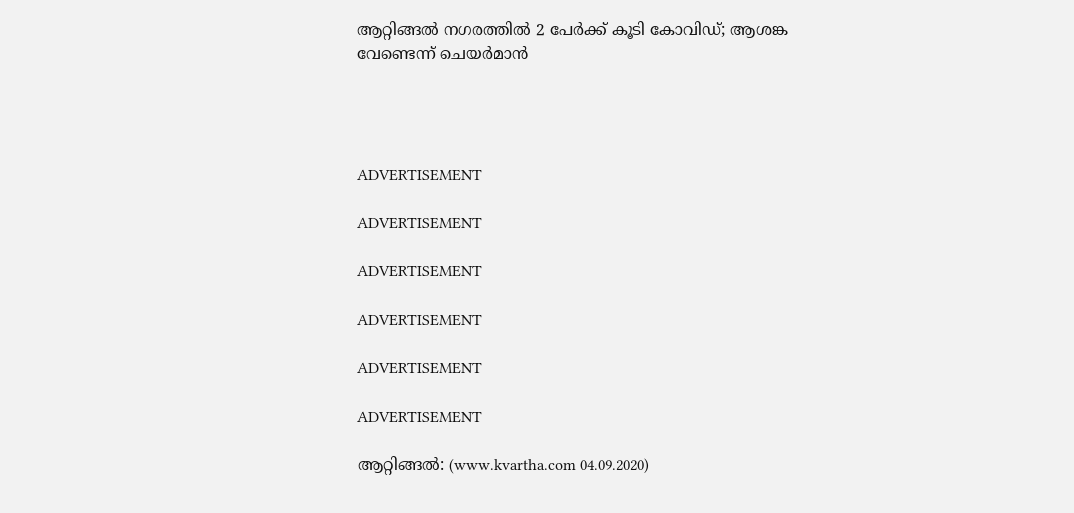ആറ്റിങ്ങല്‍ നഗരത്തില്‍ 2 പേര്‍ക്ക് കൂടി കോവിഡ്; ആശങ്ക വേണ്ടെന്ന് ചെയര്‍മാന്‍




ADVERTISEMENT

ADVERTISEMENT

ADVERTISEMENT

ADVERTISEMENT

ADVERTISEMENT

ADVERTISEMENT

ആറ്റിങ്ങല്‍: (www.kvartha.com 04.09.2020)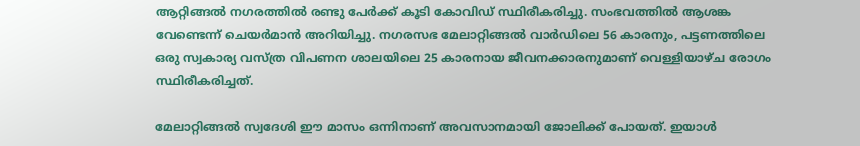ആറ്റിങ്ങല്‍ നഗരത്തില്‍ രണ്ടു പേര്‍ക്ക് കൂടി കോവിഡ് സ്ഥിരീകരിച്ചു. സംഭവത്തില്‍ ആശങ്ക വേണ്ടെന്ന് ചെയര്‍മാന്‍ അറിയിച്ചു. നഗരസഭ മേലാറ്റിങ്ങല്‍ വാര്‍ഡിലെ 56 കാരനും, പട്ടണത്തിലെ ഒരു സ്വകാര്യ വസ്ത്ര വിപണന ശാലയിലെ 25 കാരനായ ജീവനക്കാരനുമാണ് വെള്ളിയാഴ്ച രോഗം സ്ഥിരീകരിച്ചത്.

മേലാറ്റിങ്ങല്‍ സ്വദേശി ഈ മാസം ഒന്നിനാണ് അവസാനമായി ജോലിക്ക് പോയത്. ഇയാള്‍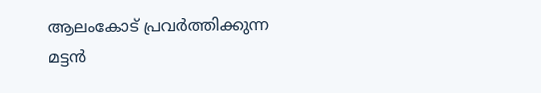ആലംകോട് പ്രവര്‍ത്തിക്കുന്ന മട്ടന്‍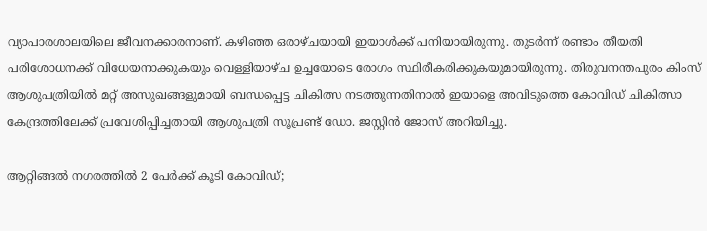വ്യാപാരശാലയിലെ ജീവനക്കാരനാണ്. കഴിഞ്ഞ ഒരാഴ്ചയായി ഇയാള്‍ക്ക് പനിയായിരുന്നു. തുടര്‍ന്ന് രണ്ടാം തീയതി പരിശോധനക്ക് വിധേയനാക്കുകയും വെള്ളിയാഴ്ച ഉച്ചയോടെ രോഗം സ്ഥിരീകരിക്കുകയുമായിരുന്നു. തിരുവനന്തപുരം കിംസ് ആശുപത്രിയില്‍ മറ്റ് അസുഖങ്ങളുമായി ബന്ധപ്പെട്ട ചികിത്സ നടത്തുന്നതിനാല്‍ ഇയാളെ അവിടുത്തെ കോവിഡ് ചികിത്സാ കേന്ദ്രത്തിലേക്ക് പ്രവേശിപ്പിച്ചതായി ആശുപത്രി സൂപ്രണ്ട് ഡോ. ജസ്റ്റിന്‍ ജോസ് അറിയിച്ചു.

ആറ്റിങ്ങല്‍ നഗരത്തില്‍ 2 പേര്‍ക്ക് കൂടി കോവിഡ്;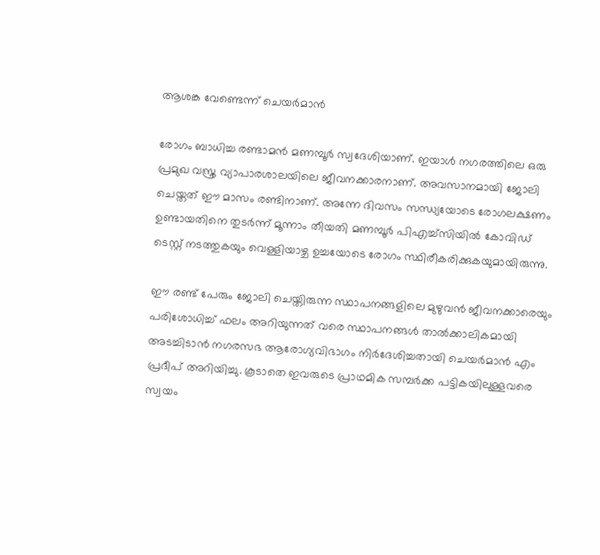ആശങ്ക വേണ്ടെന്ന് ചെയര്‍മാന്‍

രോഗം ബാധിച്ച രണ്ടാമന്‍ മണമ്പൂര്‍ സ്വദേശിയാണ്. ഇയാള്‍ നഗരത്തിലെ ഒരു പ്രമുഖ വസ്ത്ര വ്യാപാരശാലയിലെ ജീവനക്കാരനാണ്. അവസാനമായി ജോലി ചെയ്തത് ഈ മാസം രണ്ടിനാണ്. അന്നേ ദിവസം സന്ധ്യയോടെ രോഗലക്ഷണം ഉണ്ടായതിനെ തുടര്‍ന്ന് മൂന്നാം തീയതി മണമ്പൂര്‍ പിഎച്ച്‌സിയില്‍ കോവിഡ് ടെസ്റ്റ് നടത്തുകയും വെള്ളിയാഴ്ച ഉച്ചയോടെ രോഗം സ്ഥിരീകരിക്കുകയുമായിരുന്നു.

ഈ രണ്ട് പേരും ജോലി ചെയ്തിരുന്ന സ്ഥാപനങ്ങളിലെ മുഴുവന്‍ ജീവനക്കാരെയും പരിശോധിച്ച് ഫലം അറിയുന്നത് വരെ സ്ഥാപനങ്ങള്‍ താല്‍ക്കാലികമായി അടച്ചിടാന്‍ നഗരസഭ ആരോഗ്യവിഭാഗം നിര്‍ദേശിച്ചതായി ചെയര്‍മാന്‍ എം പ്രദീപ് അറിയിച്ചു. കൂടാതെ ഇവരുടെ പ്രാഥമിക സമ്പര്‍ക്ക പട്ടികയിലുള്ളവരെ സ്വയം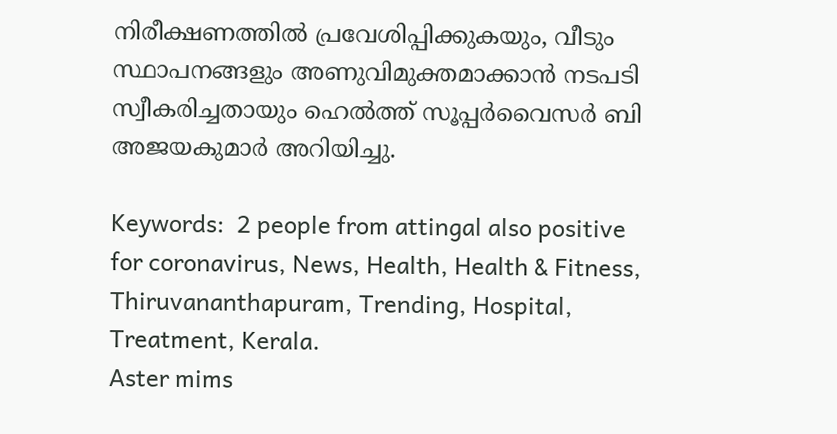നിരീക്ഷണത്തില്‍ പ്രവേശിപ്പിക്കുകയും, വീടും സ്ഥാപനങ്ങളും അണുവിമുക്തമാക്കാന്‍ നടപടി സ്വീകരിച്ചതായും ഹെല്‍ത്ത് സൂപ്പര്‍വൈസര്‍ ബി അജയകുമാര്‍ അറിയിച്ചു.

Keywords:  2 people from attingal also positive for coronavirus, News, Health, Health & Fitness, Thiruvananthapuram, Trending, Hospital, Treatment, Kerala.
Aster mims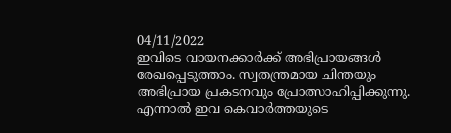04/11/2022
ഇവിടെ വായനക്കാർക്ക് അഭിപ്രായങ്ങൾ രേഖപ്പെടുത്താം. സ്വതന്ത്രമായ ചിന്തയും അഭിപ്രായ പ്രകടനവും പ്രോത്സാഹിപ്പിക്കുന്നു. എന്നാൽ ഇവ കെവാർത്തയുടെ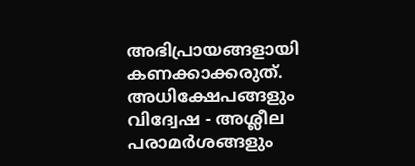അഭിപ്രായങ്ങളായി കണക്കാക്കരുത്. അധിക്ഷേപങ്ങളും വിദ്വേഷ - അശ്ലീല പരാമർശങ്ങളും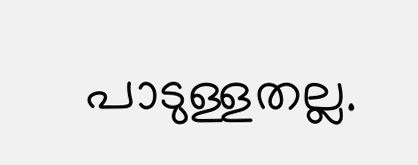പാടുള്ളതല്ല.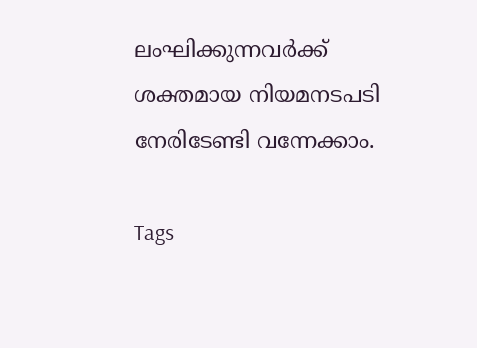ലംഘിക്കുന്നവർക്ക് ശക്തമായ നിയമനടപടി നേരിടേണ്ടി വന്നേക്കാം.

Tags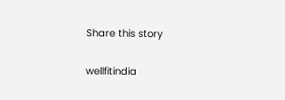Share this story

wellfitindia